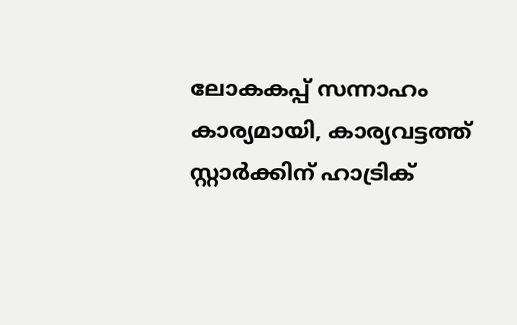ലോകകപ്പ് സന്നാഹം കാര്യമായി, കാര്യവട്ടത്ത് സ്റ്റാര്‍ക്കിന് ഹാട്രിക്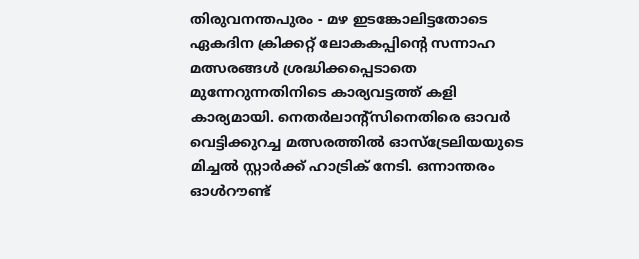തിരുവനന്തപുരം - മഴ ഇടങ്കോലിട്ടതോടെ ഏകദിന ക്രിക്കറ്റ് ലോകകപ്പിന്റെ സന്നാഹ മത്സരങ്ങള്‍ ശ്രദ്ധിക്കപ്പെടാതെ മുന്നേറുന്നതിനിടെ കാര്യവട്ടത്ത് കളി കാര്യമായി. നെതര്‍ലാന്റ്‌സിനെതിരെ ഓവര്‍ വെട്ടിക്കുറച്ച മത്സരത്തില്‍ ഓസ്‌ട്രേലിയയുടെ മിച്ചല്‍ സ്റ്റാര്‍ക്ക് ഹാട്രിക് നേടി. ഒന്നാന്തരം ഓള്‍റൗണ്ട്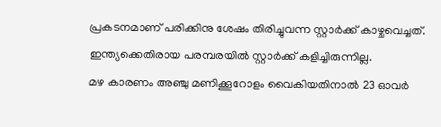പ്രകടനമാണ് പരിക്കിനു ശേഷം തിരിച്ചുവന്ന സ്റ്റാര്‍ക്ക് കാഴ്ചവെച്ചത്. ഇന്ത്യക്കെതിരായ പരമ്പരയില്‍ സ്റ്റാര്‍ക്ക് കളിച്ചിരുന്നില്ല.
മഴ കാരണം അഞ്ചു മണിക്കൂറോളം വൈകിയതിനാല്‍ 23 ഓവര്‍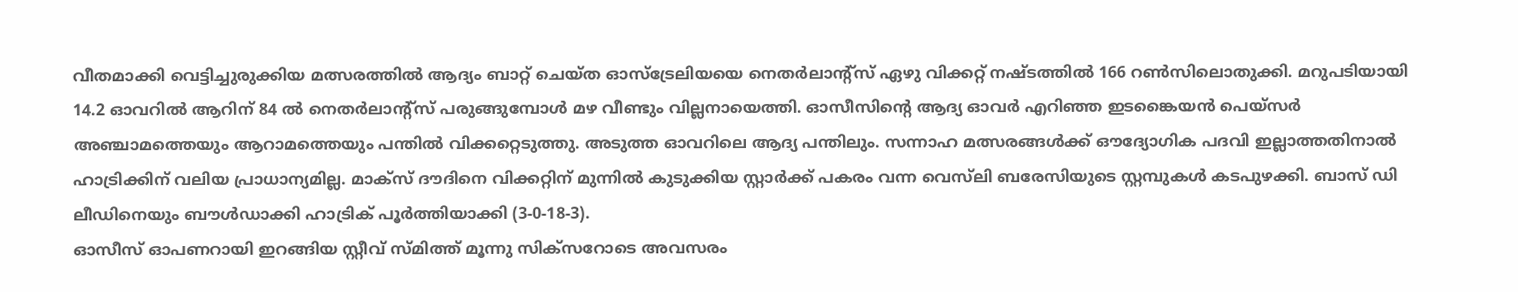വീതമാക്കി വെട്ടിച്ചുരുക്കിയ മത്സരത്തില്‍ ആദ്യം ബാറ്റ് ചെയ്ത ഓസ്‌ട്രേലിയയെ നെതര്‍ലാന്റ്‌സ് ഏഴു വിക്കറ്റ് നഷ്ടത്തില്‍ 166 റണ്‍സിലൊതുക്കി. മറുപടിയായി 14.2 ഓവറില്‍ ആറിന് 84 ല്‍ നെതര്‍ലാന്റ്‌സ് പരുങ്ങുമ്പോള്‍ മഴ വീണ്ടും വില്ലനായെത്തി. ഓസീസിന്റെ ആദ്യ ഓവര്‍ എറിഞ്ഞ ഇടങ്കൈയന്‍ പെയ്‌സര്‍ അഞ്ചാമത്തെയും ആറാമത്തെയും പന്തില്‍ വിക്കറ്റെടുത്തു. അടുത്ത ഓവറിലെ ആദ്യ പന്തിലും. സന്നാഹ മത്സരങ്ങള്‍ക്ക് ഔദ്യോഗിക പദവി ഇല്ലാത്തതിനാല്‍ ഹാട്രിക്കിന് വലിയ പ്രാധാന്യമില്ല. മാക്‌സ് ദൗദിനെ വിക്കറ്റിന് മുന്നില്‍ കുടുക്കിയ സ്റ്റാര്‍ക്ക് പകരം വന്ന വെസ്‌ലി ബരേസിയുടെ സ്റ്റമ്പുകള്‍ കടപുഴക്കി. ബാസ് ഡി ലീഡിനെയും ബൗള്‍ഡാക്കി ഹാട്രിക് പൂര്‍ത്തിയാക്കി (3-0-18-3).
ഓസീസ് ഓപണറായി ഇറങ്ങിയ സ്റ്റീവ് സ്മിത്ത് മൂന്നു സിക്‌സറോടെ അവസരം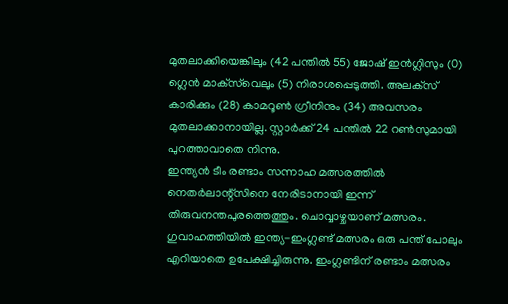മുതലാക്കിയെങ്കിലും (42 പന്തില്‍ 55) ജോഷ് ഇന്‍ഗ്ലിസും (0) ഗ്ലെന്‍ മാക്‌സ്‌വെലും (5) നിരാശപ്പെടുത്തി. അലക്‌സ് കാരിക്കും (28) കാമറൂണ്‍ ഗ്രീനിനും (34) അവസരം മുതലാക്കാനായില്ല. സ്റ്റാര്‍ക്ക് 24 പന്തില്‍ 22 റണ്‍സുമായി പുറത്താവാതെ നിന്നു.
ഇന്ത്യന്‍ ടീം രണ്ടാം സന്നാഹ മത്സരത്തില്‍ നെതര്‍ലാന്റ്‌സിനെ നേരിടാനായി ഇന്ന് തിരുവനന്തപുരത്തെത്തും. ചൊവ്വാഴ്ചയാണ് മത്സരം. ഗുവാഹത്തിയില്‍ ഇന്ത്യ-ഇംഗ്ലണ്ട് മത്സരം ഒരു പന്ത് പോലും എറിയാതെ ഉപേക്ഷിച്ചിരുന്നു. ഇംഗ്ലണ്ടിന് രണ്ടാം മത്സരം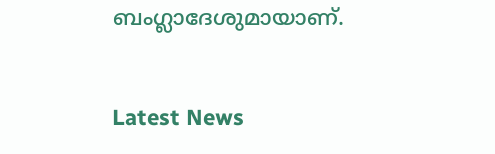ബംഗ്ലാദേശുമായാണ്.


Latest News